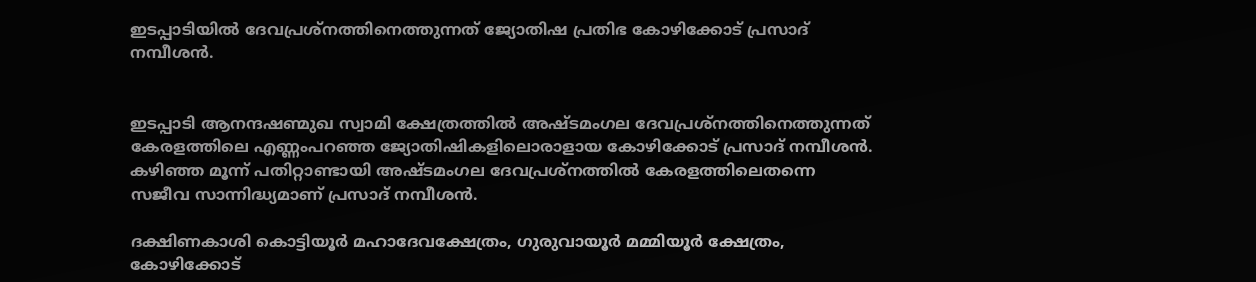ഇടപ്പാടിയില്‍ ദേവപ്രശ്‌നത്തിനെത്തുന്നത് ജ്യോതിഷ പ്രതിഭ കോഴിക്കോട് പ്രസാദ് നമ്പീശന്‍.


ഇടപ്പാടി ആനന്ദഷണ്മുഖ സ്വാമി ക്ഷേത്രത്തില്‍ അഷ്ടമംഗല ദേവപ്രശ്‌നത്തിനെത്തുന്നത് കേരളത്തിലെ എണ്ണംപറഞ്ഞ ജ്യോതിഷികളിലൊരാളായ കോഴിക്കോട് പ്രസാദ് നമ്പീശന്‍. കഴിഞ്ഞ മൂന്ന് പതിറ്റാണ്ടായി അഷ്ടമംഗല ദേവപ്രശ്‌നത്തില്‍ കേരളത്തിലെതന്നെ സജീവ സാന്നിദ്ധ്യമാണ് പ്രസാദ് നമ്പീശന്‍.

ദക്ഷിണകാശി കൊട്ടിയൂര്‍ മഹാദേവക്ഷേത്രം, ഗുരുവായൂര്‍ മമ്മിയൂര്‍ ക്ഷേത്രം, കോഴിക്കോട്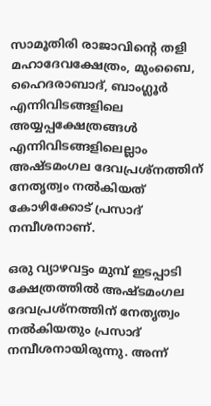സാമൂതിരി രാജാവിന്റെ തളി മഹാദേവക്ഷേത്രം, മുംബൈ, ഹൈദരാബാദ്, ബാംഗ്ലൂര്‍ എന്നിവിടങ്ങളിലെ അയ്യപ്പക്ഷേത്രങ്ങള്‍ എന്നിവിടങ്ങളിലെല്ലാം അഷ്ടമംഗല ദേവപ്രശ്‌നത്തിന് നേതൃത്വം നല്‍കിയത് കോഴിക്കോട് പ്രസാദ് നമ്പീശനാണ്.

ഒരു വ്യാഴവട്ടം മുമ്പ് ഇടപ്പാടി ക്ഷേത്രത്തില്‍ അഷ്ടമംഗല ദേവപ്രശ്‌നത്തിന് നേതൃത്വം നല്‍കിയതും പ്രസാദ് നമ്പീശനായിരുന്നു. അന്ന്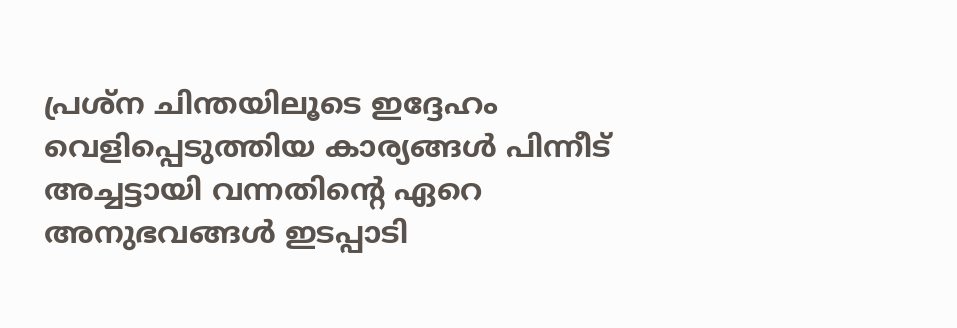പ്രശ്‌ന ചിന്തയിലൂടെ ഇദ്ദേഹം വെളിപ്പെടുത്തിയ കാര്യങ്ങള്‍ പിന്നീട് അച്ചട്ടായി വന്നതിന്റെ ഏറെ അനുഭവങ്ങള്‍ ഇടപ്പാടി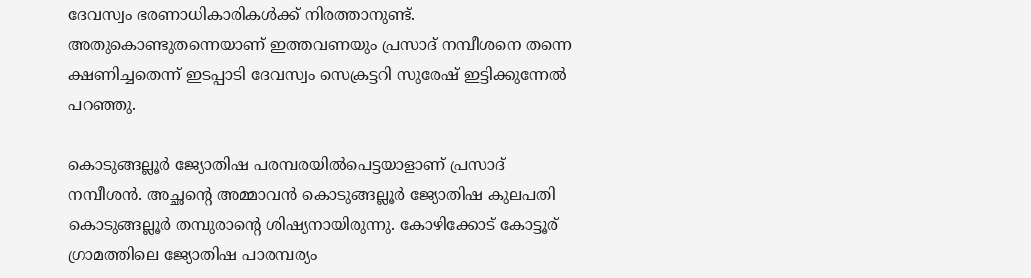ദേവസ്വം ഭരണാധികാരികള്‍ക്ക് നിരത്താനുണ്ട്. അതുകൊണ്ടുതന്നെയാണ് ഇത്തവണയും പ്രസാദ് നമ്പീശനെ തന്നെ ക്ഷണിച്ചതെന്ന് ഇടപ്പാടി ദേവസ്വം സെക്രട്ടറി സുരേഷ് ഇട്ടിക്കുന്നേല്‍ പറഞ്ഞു.

കൊടുങ്ങല്ലൂര്‍ ജ്യോതിഷ പരമ്പരയില്‍പെട്ടയാളാണ് പ്രസാദ് നമ്പീശന്‍. അച്ഛന്റെ അമ്മാവന്‍ കൊടുങ്ങല്ലൂര്‍ ജ്യോതിഷ കുലപതി കൊടുങ്ങല്ലൂര്‍ തമ്പുരാന്റെ ശിഷ്യനായിരുന്നു. കോഴിക്കോട് കോട്ടൂര് ഗ്രാമത്തിലെ ജ്യോതിഷ പാരമ്പര്യം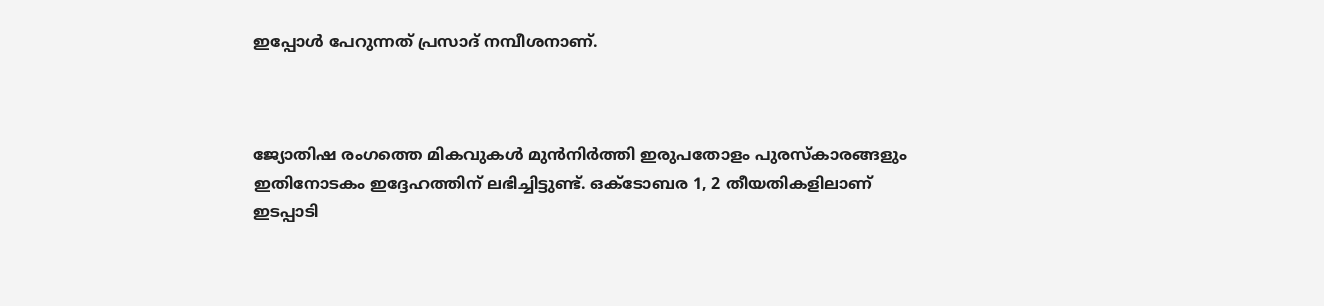ഇപ്പോള്‍ പേറുന്നത് പ്രസാദ് നമ്പീശനാണ്.



ജ്യോതിഷ രംഗത്തെ മികവുകള്‍ മുന്‍നിര്‍ത്തി ഇരുപതോളം പുരസ്‌കാരങ്ങളും ഇതിനോടകം ഇദ്ദേഹത്തിന് ലഭിച്ചിട്ടുണ്ട്. ഒക്‌ടോബര 1, 2 തീയതികളിലാണ് ഇടപ്പാടി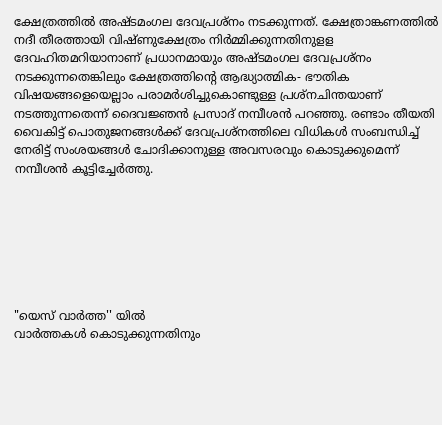ക്ഷേത്രത്തില്‍ അഷ്ടമംഗല ദേവപ്രശ്‌നം നടക്കുന്നത്. ക്ഷേത്രാങ്കണത്തില്‍ നദീ തീരത്തായി വിഷ്ണുക്ഷേത്രം നിര്‍മ്മിക്കുന്നതിനുളള ദേവഹിതമറിയാനാണ് പ്രധാനമായും അഷ്ടമംഗല ദേവപ്രശ്‌നം നടക്കുന്നതെങ്കിലും ക്ഷേത്രത്തിന്റെ ആദ്ധ്യാത്മിക- ഭൗതിക വിഷയങ്ങളെയെല്ലാം പരാമര്‍ശിച്ചുകൊണ്ടുള്ള പ്രശ്‌നചിന്തയാണ് നടത്തുന്നതെന്ന് ദൈവജ്ഞന്‍ പ്രസാദ് നമ്പീശന്‍ പറഞ്ഞു. രണ്ടാം തീയതി വൈകിട്ട് പൊതുജനങ്ങള്‍ക്ക് ദേവപ്രശ്‌നത്തിലെ വിധികള്‍ സംബന്ധിച്ച് നേരിട്ട് സംശയങ്ങള്‍ ചോദിക്കാനുള്ള അവസരവും കൊടുക്കുമെന്ന് നമ്പീശന്‍ കൂട്ടിച്ചേര്‍ത്തു.







"യെസ് വാർത്ത'' യിൽ
വാർത്തകൾ കൊടുക്കുന്നതിനും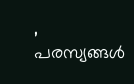,
പരസ്യങ്ങൾ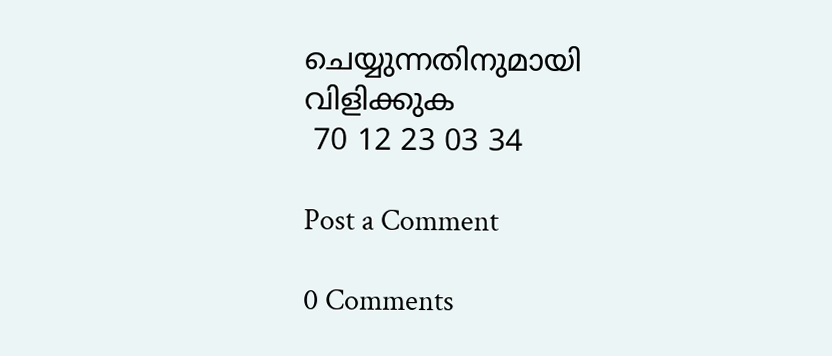ചെയ്യുന്നതിനുമായി
വിളിക്കുക
 70 12 23 03 34

Post a Comment

0 Comments